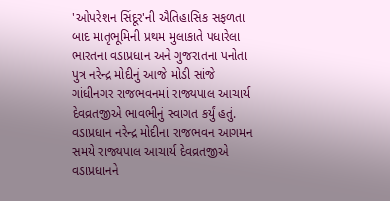'ઓપરેશન સિંદૂર'ની ઐતિહાસિક સફળતા બાદ માતૃભૂમિની પ્રથમ મુલાકાતે પધારેલા ભારતના વડાપ્રધાન અને ગુજરાતના પનોતા પુત્ર નરેન્દ્ર મોદીનું આજે મોડી સાંજે ગાંધીનગર રાજભવનમાં રાજ્યપાલ આચાર્ય દેવવ્રતજીએ ભાવભીનું સ્વાગત કર્યું હતું.
વડાપ્રધાન નરેન્દ્ર મોદીના રાજભવન આગમન સમયે રાજ્યપાલ આચાર્ય દેવવ્રતજીએ વડાપ્રધાનને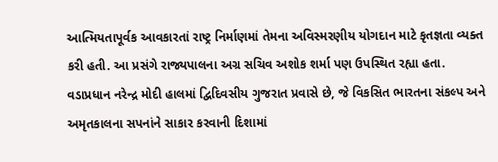આત્મિયતાપૂર્વક આવકારતાં રાષ્ટ્ર નિર્માણમાં તેમના અવિસ્મરણીય યોગદાન માટે કૃતજ્ઞતા વ્યક્ત કરી હતી. આ પ્રસંગે રાજ્યપાલના અગ્ર સચિવ અશોક શર્મા પણ ઉપસ્થિત રહ્યા હતા.
વડાપ્રધાન નરેન્દ્ર મોદી હાલમાં દ્વિદિવસીય ગુજરાત પ્રવાસે છે, જે વિકસિત ભારતના સંકલ્પ અને અમૃતકાલના સપનાંને સાકાર કરવાની દિશામાં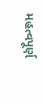મહત્વપૂર્ણ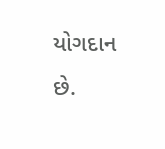યોગદાન છે.